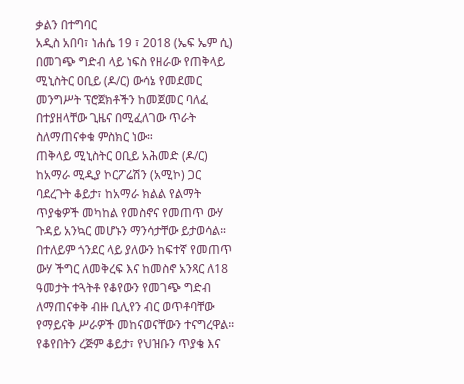ቃልን በተግባር
አዲስ አበባ፣ ነሐሴ 19 ፣ 2018 (ኤፍ ኤም ሲ) በመገጭ ግድብ ላይ ነፍስ የዘራው የጠቅላይ ሚኒስትር ዐቢይ (ዶ/ር) ውሳኔ የመደመር መንግሥት ፕሮጀክቶችን ከመጀመር ባለፈ በተያዘላቸው ጊዜና በሚፈለገው ጥራት ስለማጠናቀቁ ምስክር ነው።
ጠቅላይ ሚኒስትር ዐቢይ አሕመድ (ዶ/ር) ከአማራ ሚዲያ ኮርፖሬሽን (አሚኮ) ጋር ባደረጉት ቆይታ፣ ከአማራ ክልል የልማት ጥያቄዎች መካከል የመስኖና የመጠጥ ውሃ ጉዳይ አንኳር መሆኑን ማንሳታቸው ይታወሳል።
በተለይም ጎንደር ላይ ያለውን ከፍተኛ የመጠጥ ውሃ ችግር ለመቅረፍ እና ከመስኖ አንጻር ለ18 ዓመታት ተጓትቶ የቆየውን የመገጭ ግድብ ለማጠናቀቅ ብዙ ቢሊየን ብር ወጥቶባቸው የማይናቅ ሥራዎች መከናወናቸውን ተናግረዋል።
የቆየበትን ረጅም ቆይታ፣ የህዝቡን ጥያቄ እና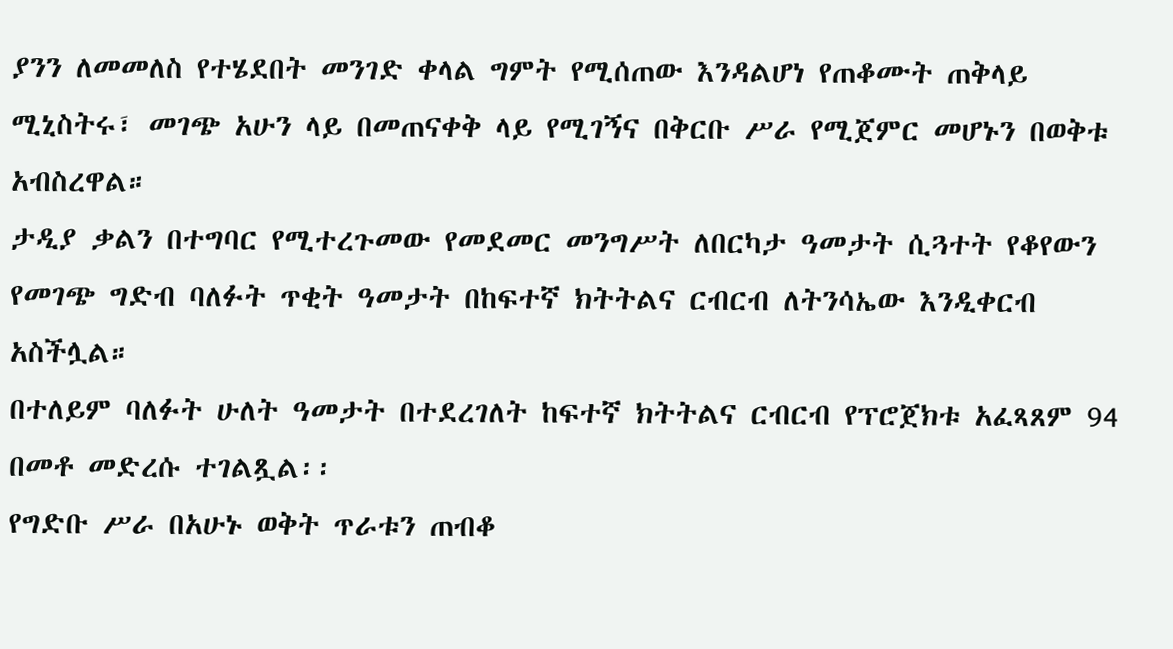ያንን ለመመለስ የተሄደበት መንገድ ቀላል ግምት የሚሰጠው እንዳልሆነ የጠቆሙት ጠቅላይ ሚኒስትሩ፣ መገጭ አሁን ላይ በመጠናቀቅ ላይ የሚገኝና በቅርቡ ሥራ የሚጀምር መሆኑን በወቅቱ አብስረዋል።
ታዲያ ቃልን በተግባር የሚተረጉመው የመደመር መንግሥት ለበርካታ ዓመታት ሲጓተት የቆየውን የመገጭ ግድብ ባለፉት ጥቂት ዓመታት በከፍተኛ ክትትልና ርብርብ ለትንሳኤው እንዲቀርብ አስችሏል።
በተለይም ባለፉት ሁለት ዓመታት በተደረገለት ከፍተኛ ክትትልና ርብርብ የፕሮጀክቱ አፈጻጸም 94 በመቶ መድረሱ ተገልጿል፡፡
የግድቡ ሥራ በአሁኑ ወቅት ጥራቱን ጠብቆ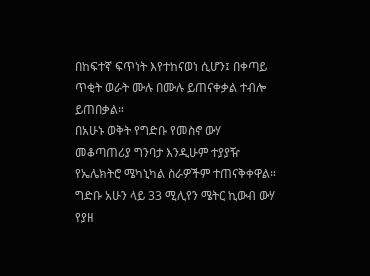በከፍተኛ ፍጥነት እየተከናወነ ሲሆን፤ በቀጣይ ጥቂት ወራት ሙሉ በሙሉ ይጠናቀቃል ተብሎ ይጠበቃል።
በአሁኑ ወቅት የግድቡ የመስኖ ውሃ መቆጣጠሪያ ግንባታ እንዲሁም ተያያዥ የኤሌክትሮ ሜካኒካል ስራዎችም ተጠናቅቀዋል።
ግድቡ አሁን ላይ 33 ሚሊየን ሜትር ኪውብ ውሃ የያዘ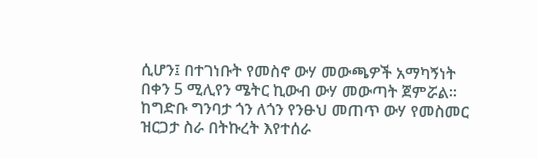ሲሆን፤ በተገነቡት የመስኖ ውሃ መውጫዎች አማካኝነት በቀን 5 ሚሊየን ሜትር ኪውብ ውሃ መውጣት ጀምሯል፡፡
ከግድቡ ግንባታ ጎን ለጎን የንፁህ መጠጥ ውሃ የመስመር ዝርጋታ ስራ በትኩረት እየተሰራ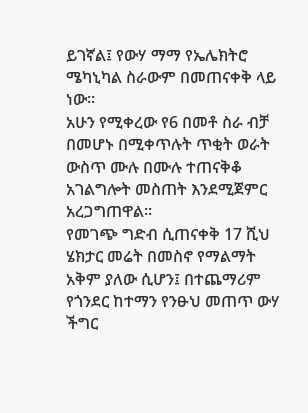ይገኛል፤ የውሃ ማማ የኤሌክትሮ ሜካኒካል ስራውም በመጠናቀቅ ላይ ነው።
አሁን የሚቀረው የ6 በመቶ ስራ ብቻ በመሆኑ በሚቀጥሉት ጥቂት ወራት ውስጥ ሙሉ በሙሉ ተጠናቅቆ አገልግሎት መስጠት እንደሚጀምር አረጋግጠዋል።
የመገጭ ግድብ ሲጠናቀቅ 17 ሺህ ሄክታር መሬት በመስኖ የማልማት አቅም ያለው ሲሆን፤ በተጨማሪም የጎንደር ከተማን የንፁህ መጠጥ ውሃ ችግር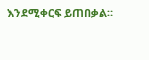እንደሚቀርፍ ይጠበቃል።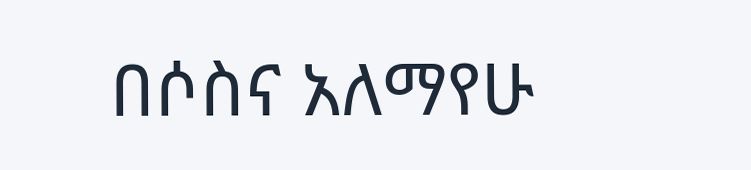በሶስና አለማየሁ